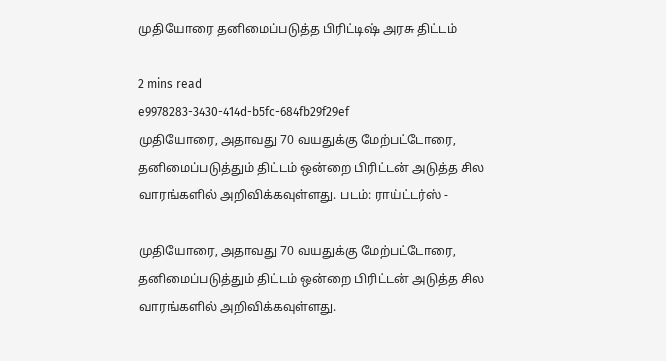முதியோரை தனிமைப்படுத்த பிரிட்டிஷ் அரசு திட்டம்

2 mins read
e9978283-3430-414d-b5fc-684fb29f29ef
முதியோரை, அதாவது 70 வயதுக்கு மேற்பட்டோரை, தனிமைப்படுத்தும் திட்டம் ஒன்றை பிரிட்டன் அடுத்த சில வாரங்களில் அறிவிக்கவுள்ளது. படம்: ராய்ட்டர்ஸ் -

முதியோரை, அதாவது 70 வயதுக்கு மேற்பட்டோரை, தனிமைப்படுத்தும் திட்டம் ஒன்றை பிரிட்டன் அடுத்த சில வாரங்களில் அறிவிக்கவுள்ளது.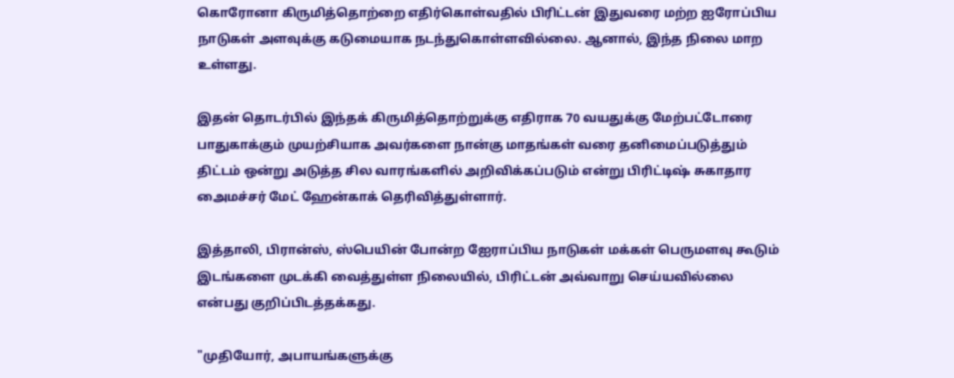கொரோனா கிருமித்தொற்றை எதிர்கொள்வதில் பிரிட்டன் இதுவரை மற்ற ஐரோப்பிய நாடுகள் அளவுக்கு கடுமையாக நடந்துகொள்ளவில்லை. ஆனால், இந்த நிலை மாற உள்ளது.

இதன் தொடர்பில் இந்தக் கிருமித்தொற்றுக்கு எதிராக 70 வயதுக்கு மேற்பட்டோரை பாதுகாக்கும் முயற்சியாக அவர்களை நான்கு மாதங்கள் வரை தனிமைப்படுத்தும் திட்டம் ஒன்று அடுத்த சில வாரங்களில் அறிவிக்கப்படும் என்று பிரிட்டிஷ் சுகாதார அைமச்சர் மேட் ஹேன்காக் தெரிவித்துள்ளார்.

இத்தாலி, பிரான்ஸ், ஸ்பெயின் போன்ற ஐேராப்பிய நாடுகள் மக்கள் பெருமளவு கூடும் இடங்களை முடக்கி வைத்துள்ள நிலையில், பிரிட்டன் அவ்வாறு செய்யவில்லை என்பது குறிப்பிடத்தக்கது.

"முதியோர், அபாயங்களுக்கு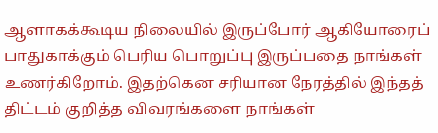ஆளாகக்கூடிய நிலையில் இருப்போர் ஆகியோரைப் பாதுகாக்கும் பெரிய பொறுப்பு இருப்பதை நாங்கள் உணர்கிறோம். இதற்கென சரியான நேரத்தில் இந்தத் திட்டம் குறித்த விவரங்களை நாங்கள்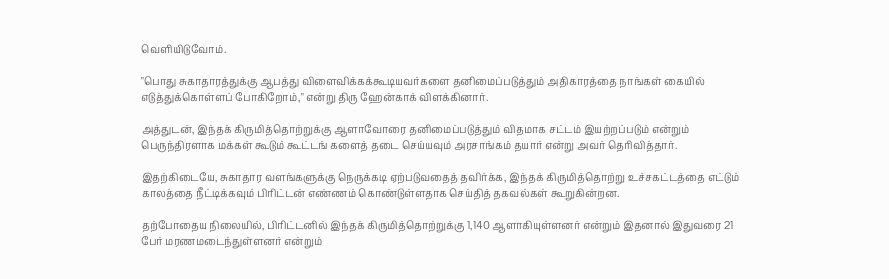வெளியிடுவோம்.

"பொது சுகாதாரத்துக்கு ஆபத்து விளைவிக்கக்கூடியவர்களை தனிமைப்படுத்தும் அதிகாரத்தை நாங்கள் கையில் எடுத்துக்கொள்ளப் போகிறோம்," என்று திரு ஹேன்காக் விளக்கினார்.

அத்துடன், இந்தக் கிருமித்தொற்றுக்கு ஆளாவோரை தனிமைப்படுத்தும் விதமாக சட்டம் இயற்றப்படும் என்றும் பெருந்திரளாக மக்கள் கூடும் கூட்டங் களைத் தடை செய்யவும் அரசாங்கம் தயார் என்று அவர் தெரிவித்தார்.

இதற்கிடையே, சுகாதார வளங்களுக்கு நெருக்கடி ஏற்படுவதைத் தவிர்க்க, இந்தக் கிருமித்தொற்று உச்சகட்டத்தை எட்டும் காலத்தை நீட்டிக்கவும் பிரிட்டன் எண்ணம் கொண்டுள்ளதாக செய்தித் தகவல்கள் கூறுகின்றன.

தற்போதைய நிலையில், பிரிட்டனில் இந்தக் கிருமித்தொற்றுக்கு 1,140 ஆளாகியுள்ளனர் என்றும் இதனால் இதுவரை 21 பேர் மரணமடைந்துள்ளனர் என்றும்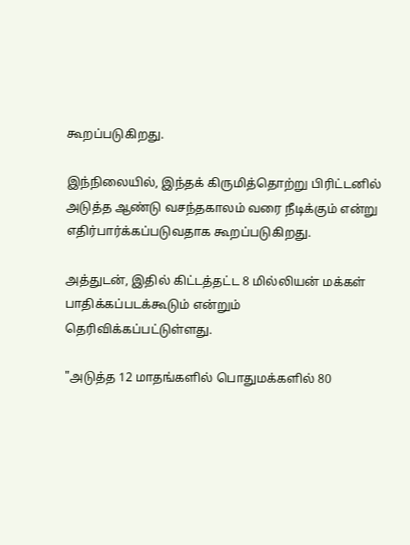கூறப்படுகிறது.

இந்நிலையில், இந்தக் கிருமித்தொற்று பிரிட்டனில் அடுத்த ஆண்டு வசந்தகாலம் வரை நீடிக்கும் என்று எதிர்பார்க்கப்படுவதாக கூறப்படுகிறது.

அத்துடன், இதில் கிட்டத்தட்ட 8 மில்லியன் மக்கள் பாதிக்கப்படக்கூடும் என்றும் தெரிவிக்கப்பட்டுள்ளது.

"அடுத்த 12 மாதங்களில் பொதுமக்களில் 80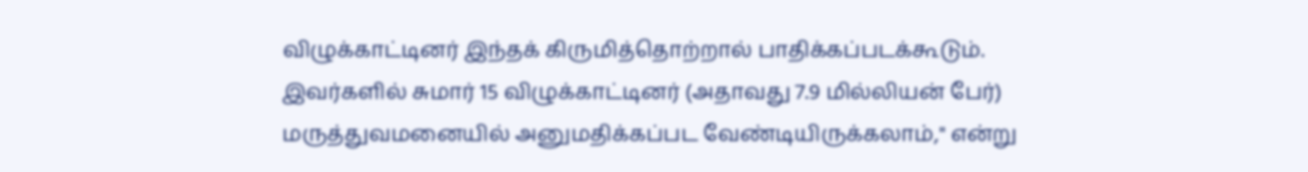விழுக்காட்டினர் இந்தக் கிருமித்தொற்றால் பாதிக்கப்படக்கூடும். இவர்களில் சுமார் 15 விழுக்காட்டினர் (அதாவது 7.9 மில்லியன் பேர்) மருத்துவமனையில் அனுமதிக்கப்பட வேண்டியிருக்கலாம்," என்று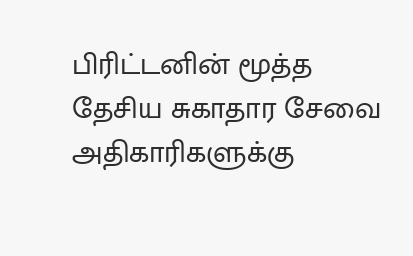பிரிட்டனின் மூத்த தேசிய சுகாதார சேவை அதிகாரிகளுக்கு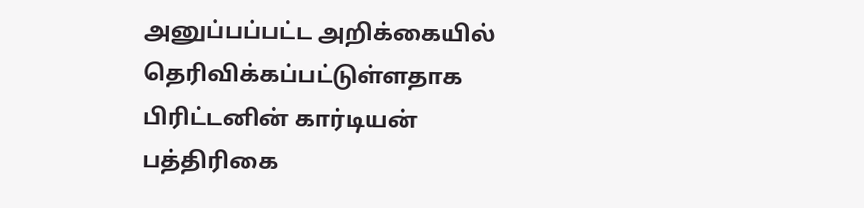அனுப்பப்பட்ட அறிக்கையில் தெரிவிக்கப்பட்டுள்ளதாக பிரிட்டனின் கார்டியன் பத்திரிகை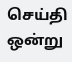செய்தி ஒன்று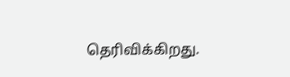தெரிவிக்கிறது.